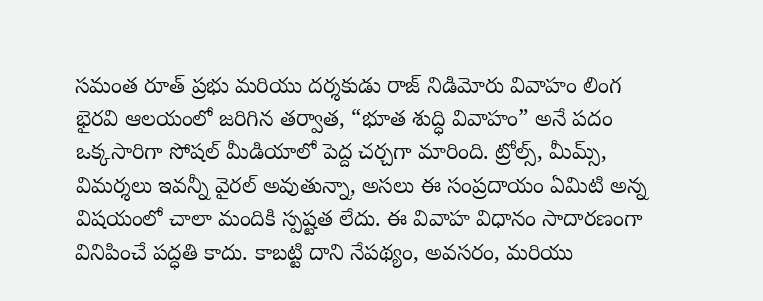సమంత రూత్ ప్రభు మరియు దర్శకుడు రాజ్ నిడిమోరు వివాహం లింగ భైరవి ఆలయంలో జరిగిన తర్వాత, “భూత శుద్ధి వివాహం” అనే పదం ఒక్కసారిగా సోషల్ మీడియాలో పెద్ద చర్చగా మారింది. ట్రోల్స్, మీమ్స్, విమర్శలు ఇవన్నీ వైరల్ అవుతున్నా, అసలు ఈ సంప్రదాయం ఏమిటి అన్న విషయంలో చాలా మందికి స్పష్టత లేదు. ఈ వివాహ విధానం సాదారణంగా వినిపించే పద్ధతి కాదు. కాబట్టి దాని నేపథ్యం, అవసరం, మరియు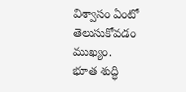విశ్వాసం ఏంటో తెలుసుకోవడం ముఖ్యం.
భూత శుద్ధి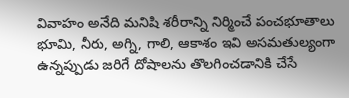వివాహం అనేది మనిషి శరీరాన్ని నిర్మించే పంచభూతాలు భూమి, నీరు, అగ్ని, గాలి, ఆకాశం ఇవి అసమతుల్యంగా ఉన్నప్పుడు జరిగే దోషాలను తొలగించడానికి చేసే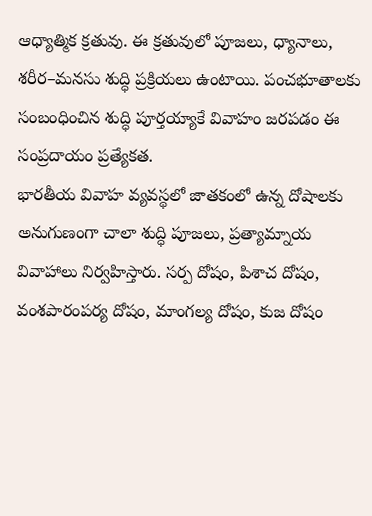ఆధ్యాత్మిక క్రతువు. ఈ క్రతువులో పూజలు, ధ్యానాలు, శరీర–మనసు శుద్ధి ప్రక్రియలు ఉంటాయి. పంచభూతాలకు సంబంధించిన శుద్ధి పూర్తయ్యాకే వివాహం జరపడం ఈ సంప్రదాయం ప్రత్యేకత.
భారతీయ వివాహ వ్యవస్థలో జాతకంలో ఉన్న దోషాలకు అనుగుణంగా చాలా శుద్ధి పూజలు, ప్రత్యామ్నాయ వివాహాలు నిర్వహిస్తారు. సర్ప దోషం, పిశాచ దోషం, వంశపారంపర్య దోషం, మాంగల్య దోషం, కుజ దోషం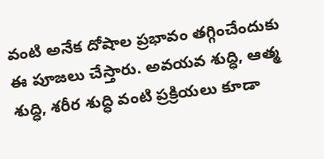వంటి అనేక దోషాల ప్రభావం తగ్గించేందుకు ఈ పూజలు చేస్తారు. అవయవ శుద్ధి, ఆత్మ శుద్ధి, శరీర శుద్ధి వంటి ప్రక్రియలు కూడా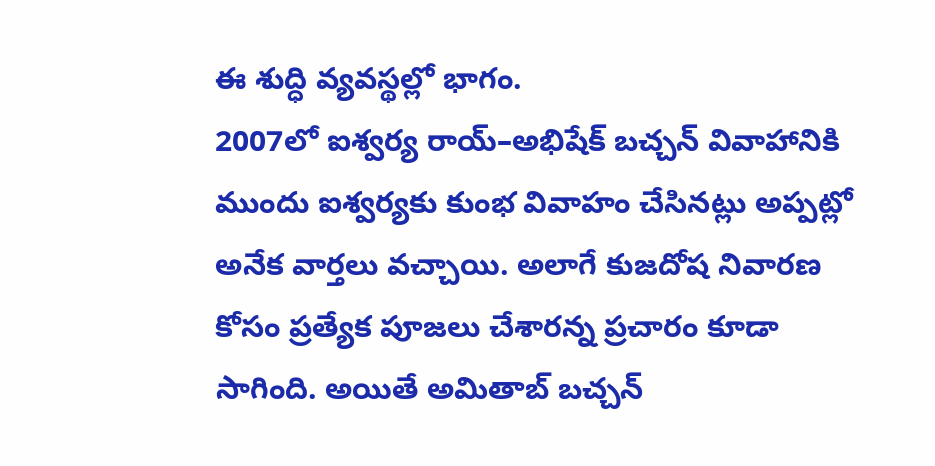ఈ శుద్ధి వ్యవస్థల్లో భాగం.
2007లో ఐశ్వర్య రాయ్–అభిషేక్ బచ్చన్ వివాహానికి ముందు ఐశ్వర్యకు కుంభ వివాహం చేసినట్లు అప్పట్లో అనేక వార్తలు వచ్చాయి. అలాగే కుజదోష నివారణ కోసం ప్రత్యేక పూజలు చేశారన్న ప్రచారం కూడా సాగింది. అయితే అమితాబ్ బచ్చన్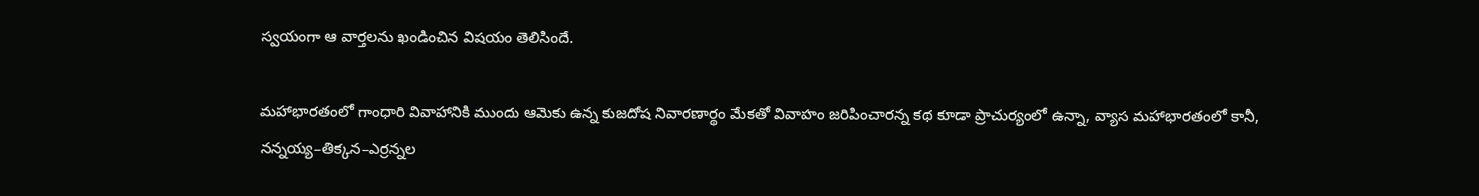స్వయంగా ఆ వార్తలను ఖండించిన విషయం తెలిసిందే.

మహాభారతంలో గాంధారి వివాహానికి ముందు ఆమెకు ఉన్న కుజదోష నివారణార్థం మేకతో వివాహం జరిపించారన్న కథ కూడా ప్రాచుర్యంలో ఉన్నా, వ్యాస మహాభారతంలో కానీ, నన్నయ్య–తిక్కన–ఎర్రన్నల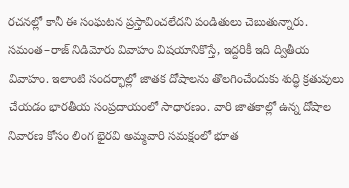రచనల్లో కానీ ఈ సంఘటన ప్రస్తావించలేదని పండితులు చెబుతున్నారు.
సమంత–రాజ్ నిడిమోరు వివాహం విషయానికొస్తే, ఇద్దరికీ ఇది ద్వితీయ వివాహం. ఇలాంటి సందర్భాల్లో జాతక దోషాలను తొలగించేందుకు శుద్ధి క్రతువులు చేయడం భారతీయ సంప్రదాయంలో సాధారణం. వారి జాతకాల్లో ఉన్న దోషాల నివారణ కోసం లింగ భైరవి అమ్మవారి సమక్షంలో భూత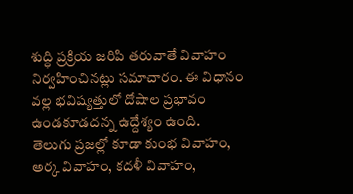శుద్ధి ప్రక్రియ జరిపి తరువాతే వివాహం నిర్వహించినట్లు సమాచారం. ఈ విధానం వల్ల భవిష్యత్తులో దోషాల ప్రభావం ఉండకూడదన్న ఉద్దేశ్యం ఉంది.
తెలుగు ప్రజల్లో కూడా కుంభ వివాహం, అర్క వివాహం, కదళీ వివాహం,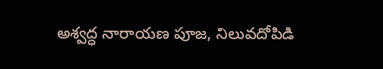అశ్వద్ధ నారాయణ పూజ, నిలువదోపిడి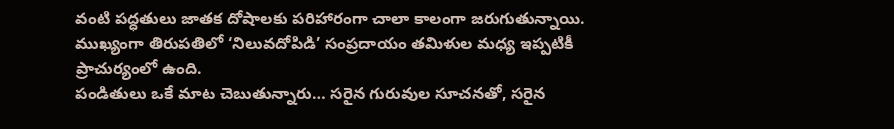వంటి పద్ధతులు జాతక దోషాలకు పరిహారంగా చాలా కాలంగా జరుగుతున్నాయి. ముఖ్యంగా తిరుపతిలో ‘నిలువదోపిడి’ సంప్రదాయం తమిళుల మధ్య ఇప్పటికీ ప్రాచుర్యంలో ఉంది.
పండితులు ఒకే మాట చెబుతున్నారు… సరైన గురువుల సూచనతో, సరైన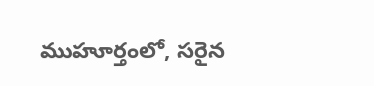ముహూర్తంలో, సరైన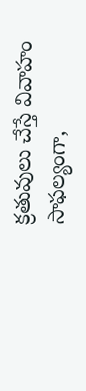క్రతువులు చేస్తే వివాహం సాఫల్యంగా,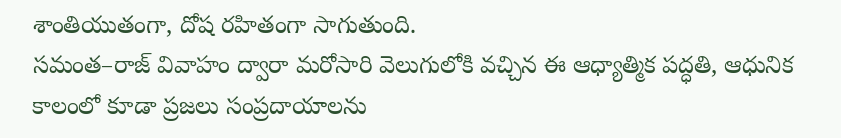శాంతియుతంగా, దోష రహితంగా సాగుతుంది.
సమంత–రాజ్ వివాహం ద్వారా మరోసారి వెలుగులోకి వచ్చిన ఈ ఆధ్యాత్మిక పద్ధతి, ఆధునిక కాలంలో కూడా ప్రజలు సంప్రదాయాలను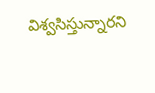విశ్వసిస్తున్నారని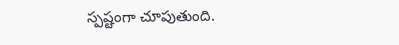స్పష్టంగా చూపుతుంది.